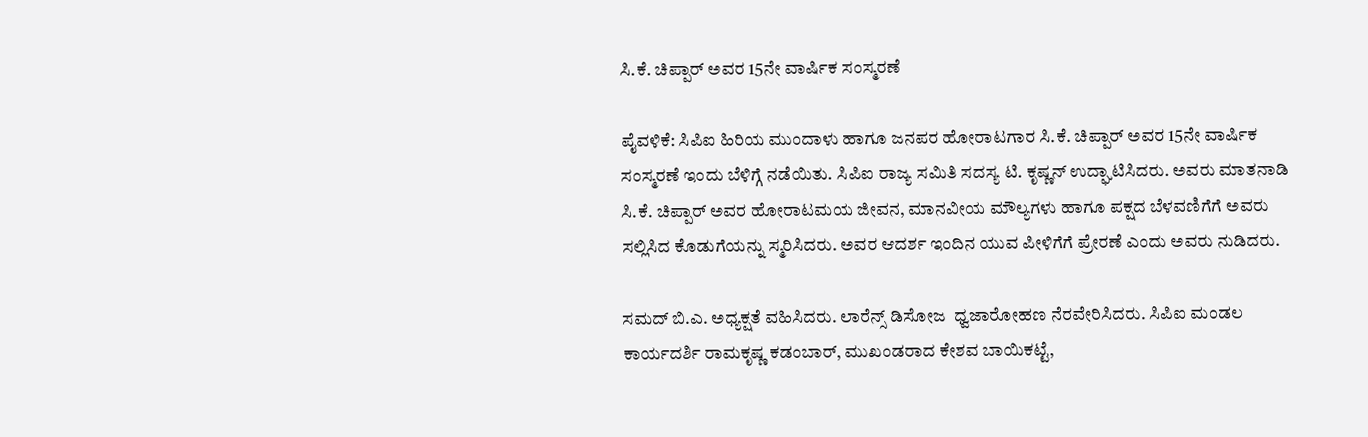ಸಿ.ಕೆ. ಚಿಪ್ಪಾರ್ ಅವರ 15ನೇ ವಾರ್ಷಿಕ ಸಂಸ್ಮರಣೆ

ಪೈವಳಿಕೆ: ಸಿಪಿಐ ಹಿರಿಯ ಮುಂದಾಳು ಹಾಗೂ ಜನಪರ ಹೋರಾಟಗಾರ ಸಿ.ಕೆ. ಚಿಪ್ಪಾರ್ ಅವರ 15ನೇ ವಾರ್ಷಿಕ ಸಂಸ್ಮರಣೆ ಇಂದು ಬೆಳಿಗ್ಗೆ ನಡೆಯಿತು. ಸಿಪಿಐ ರಾಜ್ಯ ಸಮಿತಿ ಸದಸ್ಯ ಟಿ. ಕೃಷ್ಣನ್ ಉದ್ಘಾಟಿಸಿದರು. ಅವರು ಮಾತನಾಡಿ ಸಿ.ಕೆ. ಚಿಪ್ಪಾರ್ ಅವರ ಹೋರಾಟಮಯ ಜೀವನ, ಮಾನವೀಯ ಮೌಲ್ಯಗಳು ಹಾಗೂ ಪಕ್ಷದ ಬೆಳವಣಿಗೆಗೆ ಅವರು ಸಲ್ಲಿಸಿದ ಕೊಡುಗೆಯನ್ನು ಸ್ಮರಿಸಿದರು. ಅವರ ಆದರ್ಶ ಇಂದಿನ ಯುವ ಪೀಳಿಗೆಗೆ ಪ್ರೇರಣೆ ಎಂದು ಅವರು ನುಡಿದರು.

ಸಮದ್ ಬಿ.ಎ. ಅಧ್ಯಕ್ಷತೆ ವಹಿಸಿದರು. ಲಾರೆನ್ಸ್ ಡಿಸೋಜ  ಧ್ವಜಾರೋಹಣ ನೆರವೇರಿಸಿದರು. ಸಿಪಿಐ ಮಂಡಲ ಕಾರ್ಯದರ್ಶಿ ರಾಮಕೃಷ್ಣ ಕಡಂಬಾರ್, ಮುಖಂಡರಾದ ಕೇಶವ ಬಾಯಿಕಟ್ಟೆ,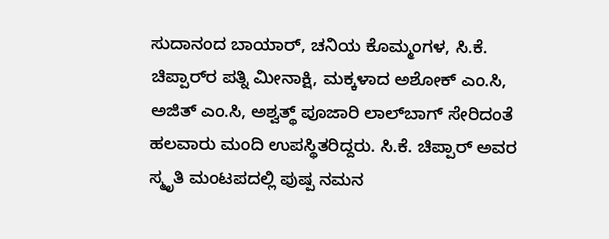ಸುದಾನಂದ ಬಾಯಾರ್, ಚನಿಯ ಕೊಮ್ಮಂಗಳ, ಸಿ.ಕೆ. ಚಿಪ್ಪಾರ್‌ರ ಪತ್ನಿ ಮೀನಾಕ್ಷಿ, ಮಕ್ಕಳಾದ ಅಶೋಕ್ ಎಂ.ಸಿ, ಅಜಿತ್ ಎಂ.ಸಿ, ಅಶ್ವತ್ಥ್ ಪೂಜಾರಿ ಲಾಲ್‌ಬಾಗ್ ಸೇರಿದಂತೆ ಹಲವಾರು ಮಂದಿ ಉಪಸ್ಥಿತರಿದ್ದರು. ಸಿ.ಕೆ. ಚಿಪ್ಪಾರ್ ಅವರ ಸ್ಮೃತಿ ಮಂಟಪದಲ್ಲಿ ಪುಷ್ಪ ನಮನ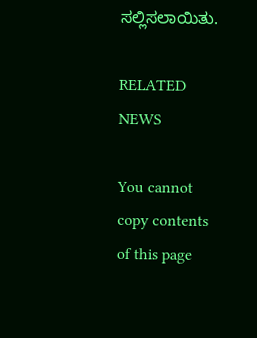ಸಲ್ಲಿಸಲಾಯಿತು.

RELATED NEWS

You cannot copy contents of this page